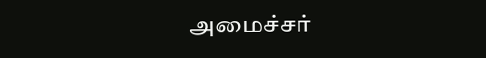அமைச்சர்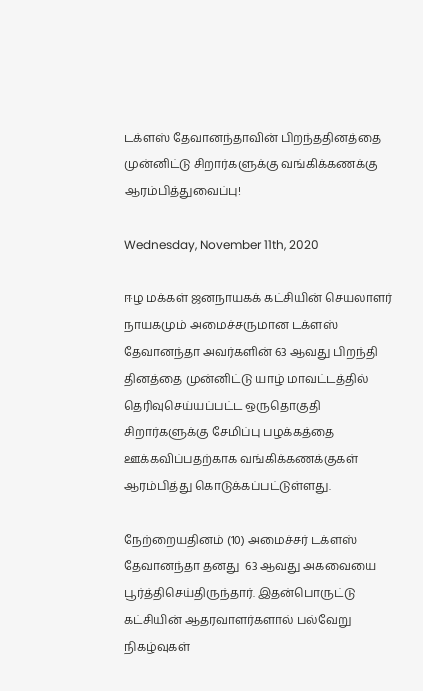டக்ளஸ் தேவானந்தாவின் பிறந்ததினத்தை முன்னிட்டு சிறார்களுக்கு வங்கிக்கணக்கு ஆரம்பித்துவைப்பு!

Wednesday, November 11th, 2020

ஈழ மக்கள் ஜனநாயகக் கட்சியின் செயலாளர் நாயகமும் அமைச்சருமான டக்ளஸ் தேவானந்தா அவர்களின் 63 ஆவது பிறந்தி தினத்தை முன்னிட்டு யாழ் மாவட்டத்தில் தெரிவுசெய்யப்பட்ட ஒருதொகுதி சிறார்களுக்கு சேமிப்பு பழக்கத்தை ஊக்கவிப்பதற்காக வங்கிக்கணக்குகள் ஆரம்பித்து கொடுக்கப்பட்டுள்ளது.

நேற்றையதினம் (10) அமைச்சர் டக்ளஸ் தேவானந்தா தனது  63 ஆவது அகவையை பூர்த்திசெய்திருந்தார். இதன்பொருட்டு கட்சியின் ஆதரவாளர்களால் பல்வேறு நிகழ்வுகள்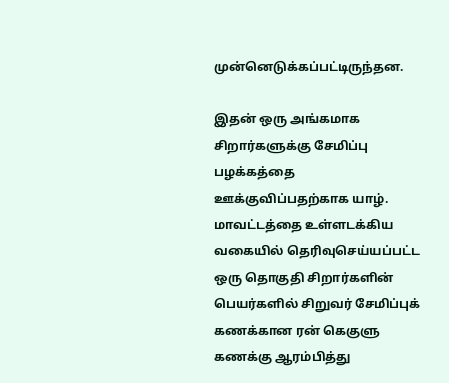முன்னெடுக்கப்பட்டிருந்தன.

இதன் ஒரு அங்கமாக சிறார்களுக்கு சேமிப்பு பழக்கத்தை ஊக்குவிப்பதற்காக யாழ். மாவட்டத்தை உள்ளடக்கிய வகையில் தெரிவுசெய்யப்பட்ட ஒரு தொகுதி சிறார்களின் பெயர்களில் சிறுவர் சேமிப்புக் கணக்கான ரன் கெகுளு கணக்கு ஆரம்பித்து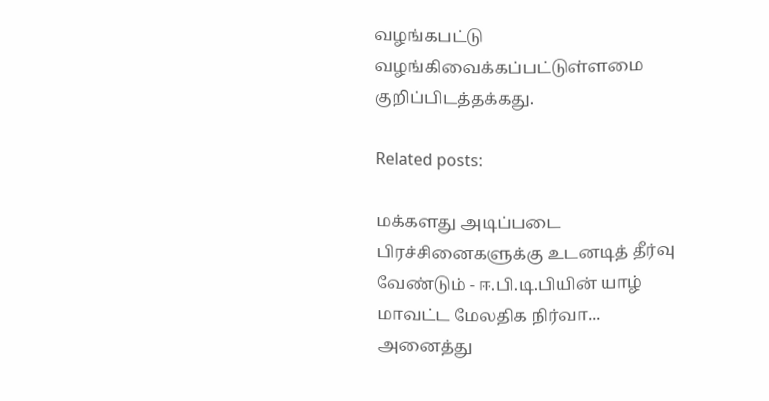வழங்கபட்டு வழங்கிவைக்கப்பட்டுள்ளமை குறிப்பிடத்தக்கது.

Related posts:

மக்களது அடிப்படை பிரச்சினைகளுக்கு உடனடித் தீர்வு வேண்டும் - ஈ.பி.டி.பியின் யாழ் மாவட்ட மேலதிக நிர்வா...
அனைத்து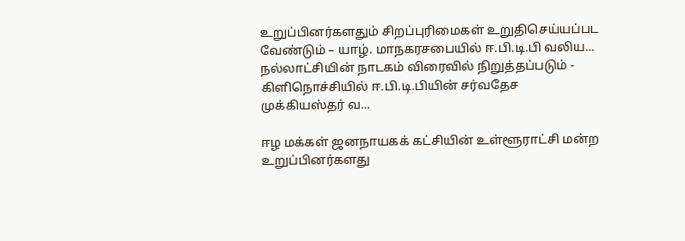உறுப்பினர்களதும் சிறப்புரிமைகள் உறுதிசெய்யப்பட வேண்டும் – யாழ். மாநகரசபையில் ஈ.பி.டி.பி வலிய...
நல்லாட்சியின் நாடகம் விரைவில் நிறுத்தப்படும் - கிளிநொச்சியில் ஈ.பி.டி.பியின் சர்வதேச முக்கியஸ்தர் வ...

ஈழ மக்கள் ஜனநாயகக் கட்சியின் உள்ளூராட்சி மன்ற உறுப்பினர்களது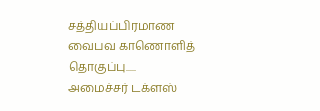சத்தியப்பிரமாண வைபவ காணொளித் தொகுப்பு.....
அமைச்சர் டக்ளஸ்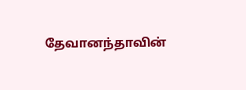தேவானந்தாவின்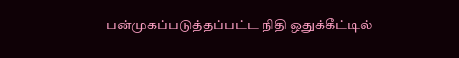பன்முகப்படுத்தப்பட்ட நிதி ஒதுக்கீட்டில்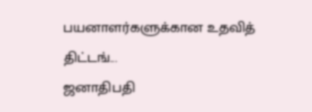பயனாளர்களுக்கான உதவித் திட்டங்...
ஜனாதிபதி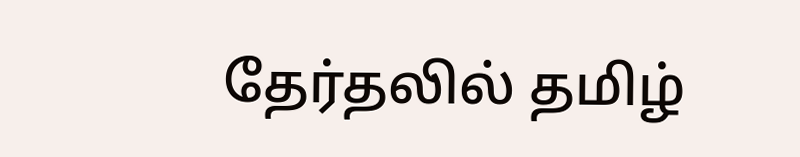தேர்தலில் தமிழ்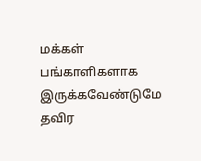மக்கள் பங்காளிகளாக இருக்கவேண்டுமே தவிர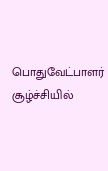பொதுவேட்பாளர் சூழ்ச்சியில்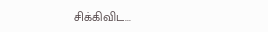சிக்கிவிட...